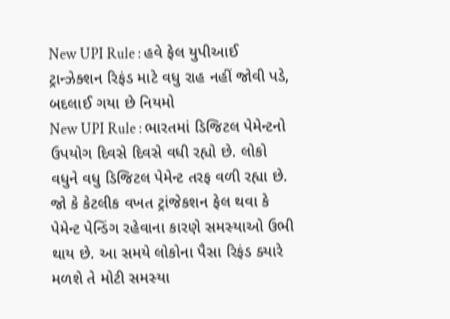New UPI Rule : હવે ફેલ યુપીઆઈ ટ્રાન્ઝેક્શન રિફંડ માટે વધુ રાહ નહીં જોવી પડે, બદલાઈ ગયા છે નિયમો
New UPI Rule : ભારતમાં ડિજિટલ પેમેન્ટનો ઉપયોગ દિવસે દિવસે વધી રહ્યો છે. લોકો વધુને વધુ ડિજિટલ પેમેન્ટ તરફ વળી રહ્યા છે. જો કે કેટલીક વખત ટ્રાંજેકશન ફેલ થવા કે પેમેન્ટ પેન્ડિંગ રહેવાના કારણે સમસ્યાઓ ઉભી થાય છે. આ સમયે લોકોના પૈસા રિફંડ ક્યારે મળશે તે મોટી સમસ્યા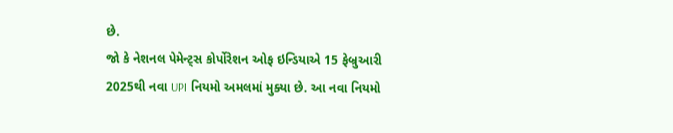છે.
જો કે નેશનલ પેમેન્ટ્સ કોર્પોરેશન ઓફ ઇન્ડિયાએ 15 ફેબ્રુઆરી 2025થી નવા UPI નિયમો અમલમાં મુક્યા છે. આ નવા નિયમો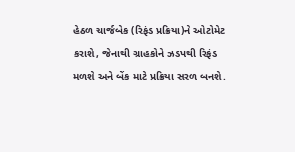હેઠળ ચાર્જબેક (રિફંડ પ્રક્રિયા)ને ઓટોમેટ કરાશે, જેનાથી ગ્રાહકોને ઝડપથી રિફંડ મળશે અને બેંક માટે પ્રક્રિયા સરળ બનશે.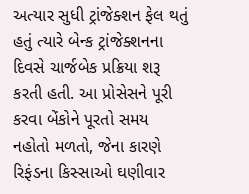અત્યાર સુધી ટ્રાંજેક્શન ફેલ થતું હતું ત્યારે બેન્ક ટ્રાંજેક્શનના દિવસે ચાર્જબેક પ્રક્રિયા શરૂ કરતી હતી. આ પ્રોસેસને પૂરી કરવા બેંકોને પૂરતો સમય નહોતો મળતો, જેના કારણે રિફંડના કિસ્સાઓ ઘણીવાર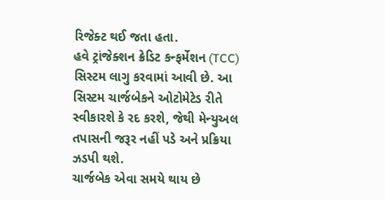રિજેક્ટ થઈ જતા હતા.
હવે ટ્રાંજેક્શન ક્રેડિટ કન્ફર્મેશન (TCC) સિસ્ટમ લાગુ કરવામાં આવી છે. આ સિસ્ટમ ચાર્જબેકને ઓટોમેટેડ રીતે સ્વીકારશે કે રદ કરશે, જેથી મેન્યુઅલ તપાસની જરૂર નહીં પડે અને પ્રક્રિયા ઝડપી થશે.
ચાર્જબેક એવા સમયે થાય છે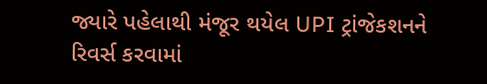જ્યારે પહેલાથી મંજૂર થયેલ UPI ટ્રાંજેકશનને રિવર્સ કરવામાં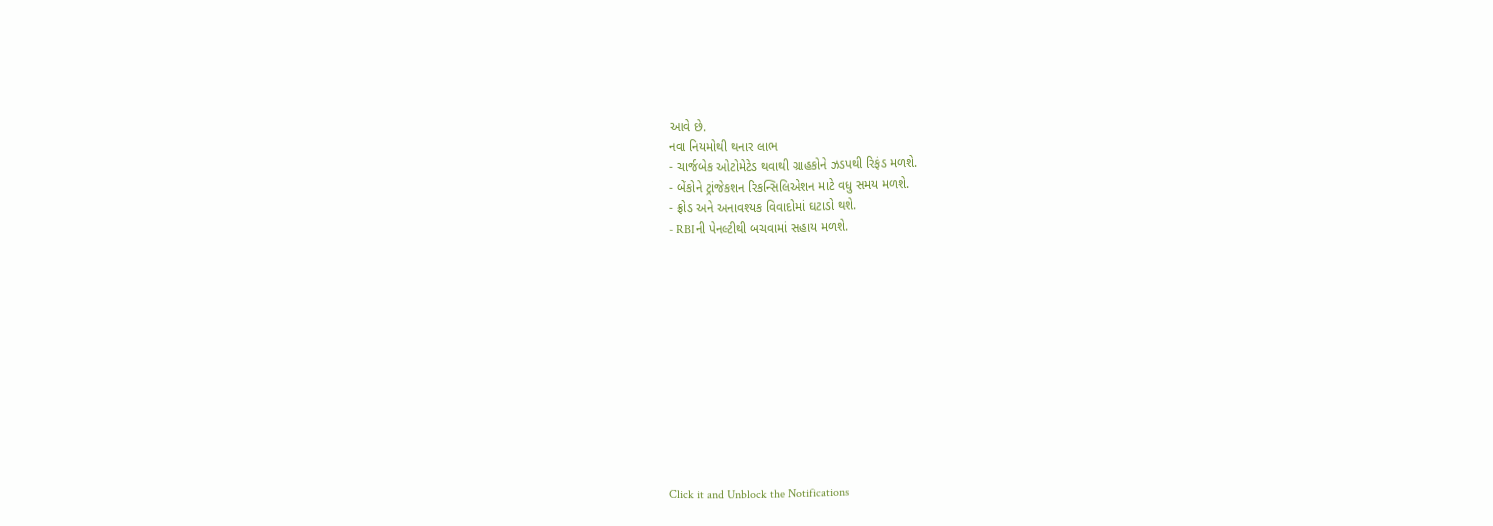આવે છે.
નવા નિયમોથી થનાર લાભ
- ચાર્જબેક ઓટોમેટેડ થવાથી ગ્રાહકોને ઝડપથી રિફંડ મળશે.
- બેંકોને ટ્રાંજેકશન રિકન્સિલિએશન માટે વધુ સમય મળશે.
- ફ્રોડ અને અનાવશ્યક વિવાદોમાં ઘટાડો થશે.
- RBIની પેનલ્ટીથી બચવામાં સહાય મળશે.












Click it and Unblock the Notifications